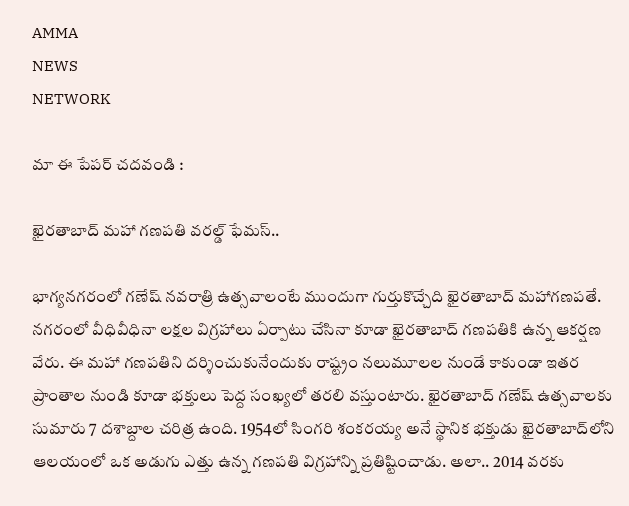AMMA
NEWS
NETWORK

మా ఈ పేపర్ చదవండి :

ఖైరతాబాద్ మహా గణపతి వరల్డ్ ఫేమస్..

భాగ్యనగరంలో గణేష్‌ నవరాత్రి ఉత్సవాలంటే ముందుగా గుర్తుకొచ్చేది ఖైరతాబాద్‌ మహాగణపతే. నగరంలో వీధివీధినా లక్షల విగ్రహాలు ఏర్పాటు చేసినా కూడా ఖైరతాబాద్‌ గణపతికి ఉన్న ఆకర్షణ వేరు. ఈ మహా గణపతిని దర్శించుకునేందుకు రాష్ట్రం నలుమూలల నుండే కాకుండా ఇతర ప్రాంతాల నుండి కూడా భక్తులు పెద్ద సంఖ్యలో తరలి వస్తుంటారు. ఖైరతాబాద్ గణేష్ ఉత్సవాలకు సుమారు 7 దశాబ్దాల చరిత్ర ఉంది. 1954లో సింగరి శంకరయ్య అనే స్థానిక భక్తుడు ఖైరతాబాద్‌లోని ఆలయంలో ఒక అడుగు ఎత్తు ఉన్న గణపతి విగ్రహాన్ని ప్రతిష్టించాడు. అలా.. 2014 వరకు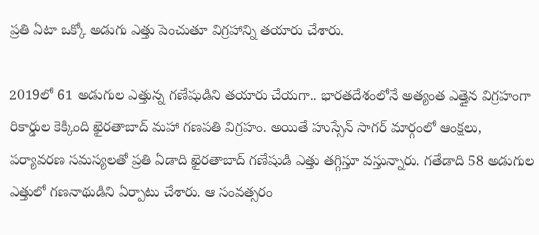ప్రతి ఏటా ఒక్కో అడుగు ఎత్తు పెంచుతూ విగ్రహాన్ని తయారు చేశారు.

2019లో 61 అడుగుల ఎత్తున్న గణేషుడిని తయారు చేయగా.. భారతదేశంలోనే అత్యంత ఎత్తైన విగ్రహంగా రికార్డుల కెక్కింది ఖైరతాబాద్‌ మహా గణపతి విగ్రహం. అయితే హుస్సేన్ సాగర్ మార్గంలో ఆంక్షలు, పర్యావరణ సమస్యలతో ప్రతి ఏడాది ఖైరతాబాద్ గణేషుడి ఎత్తు తగ్గిస్తూ వస్తున్నారు. గతేడాది 58 అడుగుల ఎత్తులో గణనాథుడిని ఏర్పాటు చేశారు. ఆ సంవత్సరం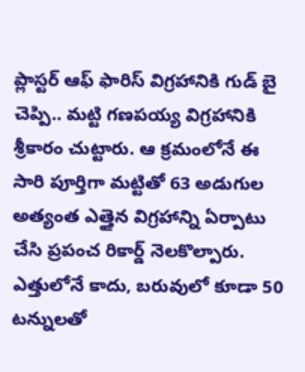ప్లాస్టర్‌ ఆఫ్‌ ఫారిస్‌ విగ్రహానికి గుడ్‌ బై చెప్పి.. మట్టి గణపయ్య విగ్రహానికి శ్రీకారం చుట్టారు. ఆ క్రమంలోనే ఈ సారి పూర్తిగా మట్టితో 63 అడుగుల అత్యంత ఎత్తైన విగ్రహాన్ని ఏర్పాటు చేసి ప్రపంచ రికార్డ్‌ నెలకొల్పారు. ఎత్తులోనే కాదు, బరువులో కూడా 50 టన్నులతో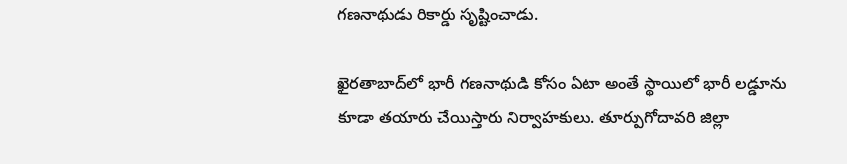గణనాథుడు రికార్డు సృష్టించాడు.

ఖైరతాబాద్‌లో భారీ గణనాథుడి కోసం ఏటా అంతే స్థాయిలో భారీ లడ్డూను కూడా తయారు చేయిస్తారు నిర్వాహకులు. తూర్పుగోదావరి జిల్లా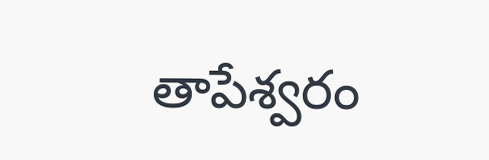తాపేశ్వరం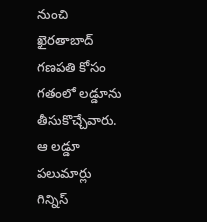నుంచి ఖైరతాబాద్ గణపతి కోసం గతంలో లడ్డూను తీసుకొచ్చేవారు. ఆ లడ్డూ పలుమార్లు గిన్నిస్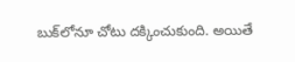బుక్‌లోనూ చోటు దక్కించుకుంది. అయితే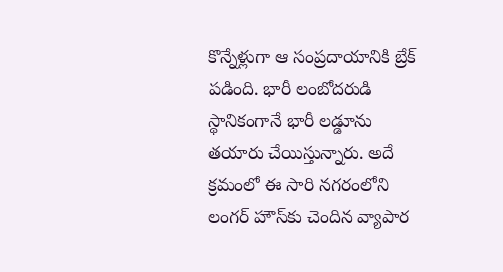కొన్నేళ్లుగా ఆ సంప్రదాయానికి బ్రేక్‌ పడింది. భారీ లంబోదరుడి స్థానికంగానే భారీ లడ్డూను తయారు చేయిస్తున్నారు. అదే క్రమంలో ఈ సారి నగరంలోని లంగర్‌ హౌస్‌కు చెందిన వ్యాపార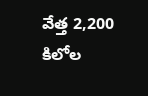వేత్త 2,200 కిలోల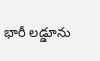భారీ లడ్డూను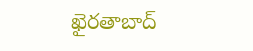ఖైరతాబాద్‌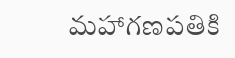మహాగణపతికి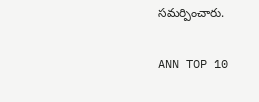సమర్పించారు.

ANN TOP 10